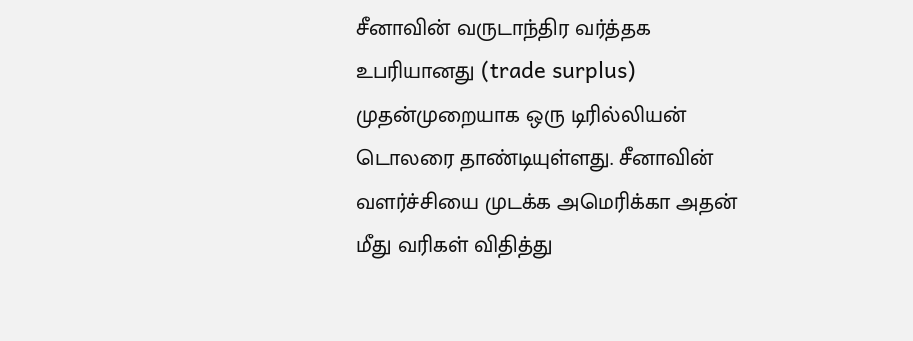சீனாவின் வருடாந்திர வர்த்தக உபரியானது (trade surplus) முதன்முறையாக ஒரு டிரில்லியன் டொலரை தாண்டியுள்ளது. சீனாவின் வளர்ச்சியை முடக்க அமெரிக்கா அதன் மீது வரிகள் விதித்து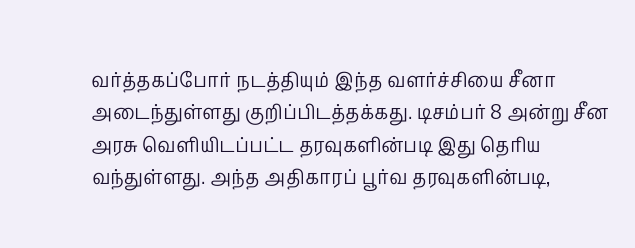வர்த்தகப்போர் நடத்தியும் இந்த வளர்ச்சியை சீனா அடைந்துள்ளது குறிப்பிடத்தக்கது. டிசம்பர் 8 அன்று சீன அரசு வெளியிடப்பட்ட தரவுகளின்படி இது தெரிய வந்துள்ளது. அந்த அதிகாரப் பூர்வ தரவுகளின்படி,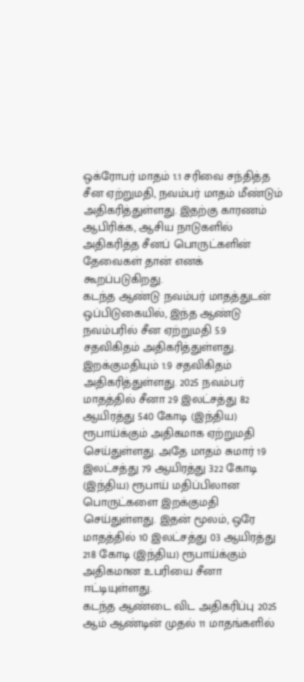ஒக்ரோபர் மாதம் 1.1 சரிவை சந்தித்த சீன ஏற்றுமதி, நவம்பர் மாதம் மீண்டும் அதிகரித்துள்ளது. இதற்கு காரணம் ஆபிரிக்க, ஆசிய நாடுகளில் அதிகரித்த சீனப் பொருட்களின் தேவைகள் தான் எனக் கூறப்படுகிறது.
கடந்த ஆண்டு நவம்பர் மாதத்துடன் ஒப்பிடுகையில், இந்த ஆண்டு நவம்பரில் சீன ஏற்றுமதி 5.9 சதவிகிதம் அதிகரித்துள்ளது. இறக்குமதியும் 1.9 சதவிகிதம் அதிகரித்துள்ளது. 2025 நவம்பர் மாதத்தில் சீனா 29 இலட்சத்து 82 ஆயிரத்து 540 கோடி (இந்திய) ரூபாய்க்கும் அதிகமாக ஏற்றுமதி செய்துள்ளது. அதே மாதம் சுமார் 19 இலட்சத்து 79 ஆயிரத்து 322 கோடி (இந்திய) ரூபாய் மதிப்பிலான பொருட்களை இறக்குமதி செய்துள்ளது. இதன் மூலம், ஒரே மாதத்தில் 10 இலட்சத்து 03 ஆயிரத்து 218 கோடி (இந்திய) ரூபாய்க்கும் அதிகமான உபரியை சீனா ஈட்டியுள்ளது.
கடந்த ஆண்டை விட அதிகரிப்பு 2025 ஆம் ஆண்டின் முதல் 11 மாதங்களில்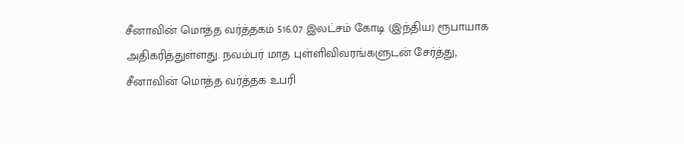சீனாவின் மொத்த வர்த்தகம் 516.07 இலட்சம் கோடி (இந்திய) ரூபாயாக அதிகரித்துள்ளது. நவம்பர் மாத புள்ளிவிவரங்களுடன் சேர்த்து, சீனாவின் மொத்த வர்த்தக உபரி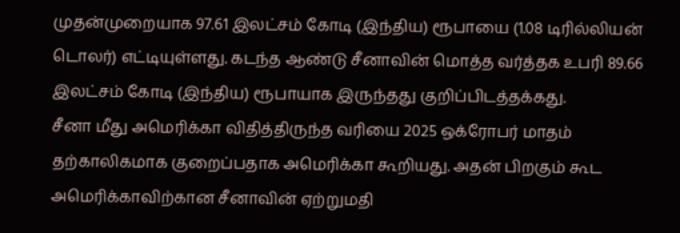முதன்முறையாக 97.61 இலட்சம் கோடி (இந்திய) ரூபாயை (1.08 டிரில்லியன் டொலர்) எட்டியுள்ளது. கடந்த ஆண்டு சீனாவின் மொத்த வர்த்தக உபரி 89.66 இலட்சம் கோடி (இந்திய) ரூபாயாக இருந்தது குறிப்பிடத்தக்கது.
சீனா மீது அமெரிக்கா விதித்திருந்த வரியை 2025 ஒக்ரோபர் மாதம் தற்காலிகமாக குறைப்பதாக அமெரிக்கா கூறியது. அதன் பிறகும் கூட அமெரிக்காவிற்கான சீனாவின் ஏற்றுமதி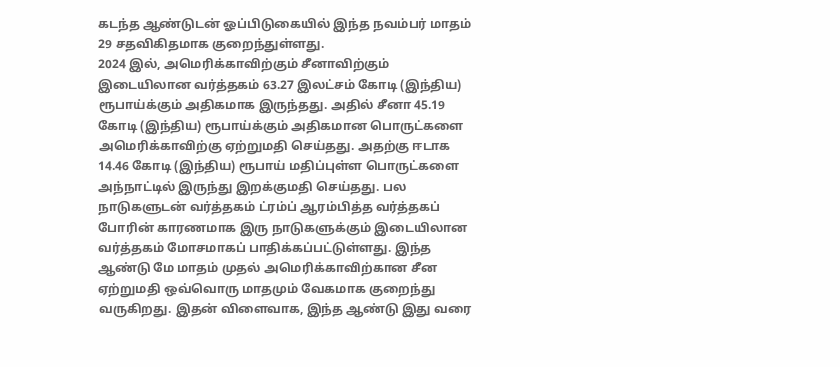கடந்த ஆண்டுடன் ஓப்பிடுகையில் இந்த நவம்பர் மாதம் 29 சதவிகிதமாக குறைந்துள்ளது.
2024 இல், அமெரிக்காவிற்கும் சீனாவிற்கும் இடையிலான வர்த்தகம் 63.27 இலட்சம் கோடி (இந்திய) ரூபாய்க்கும் அதிகமாக இருந்தது. அதில் சீனா 45.19 கோடி (இந்திய) ரூபாய்க்கும் அதிகமான பொருட்களை அமெரிக்காவிற்கு ஏற்றுமதி செய்தது. அதற்கு ஈடாக 14.46 கோடி (இந்திய) ரூபாய் மதிப்புள்ள பொருட்களை அந்நாட்டில் இருந்து இறக்குமதி செய்தது. பல நாடுகளுடன் வர்த்தகம் ட்ரம்ப் ஆரம்பித்த வர்த்தகப் போரின் காரணமாக இரு நாடுகளுக்கும் இடையிலான வர்த்தகம் மோசமாகப் பாதிக்கப்பட்டுள்ளது. இந்த ஆண்டு மே மாதம் முதல் அமெரிக்காவிற்கான சீன ஏற்றுமதி ஒவ்வொரு மாதமும் வேகமாக குறைந்து வருகிறது. இதன் விளைவாக, இந்த ஆண்டு இது வரை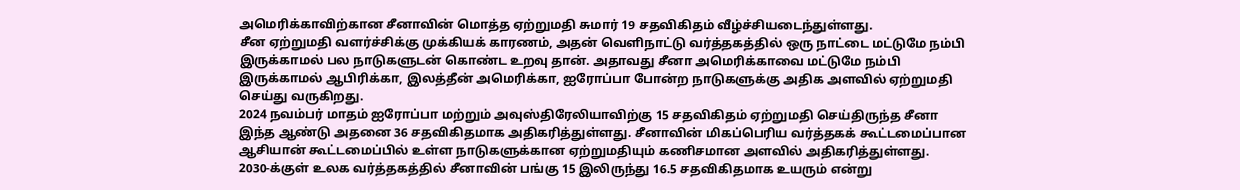அமெரிக்காவிற்கான சீனாவின் மொத்த ஏற்றுமதி சுமார் 19 சதவிகிதம் வீழ்ச்சியடைந்துள்ளது.
சீன ஏற்றுமதி வளர்ச்சிக்கு முக்கியக் காரணம், அதன் வெளிநாட்டு வர்த்தகத்தில் ஒரு நாட்டை மட்டுமே நம்பி இருக்காமல் பல நாடுகளுடன் கொண்ட உறவு தான். அதாவது சீனா அமெரிக்காவை மட்டுமே நம்பி இருக்காமல் ஆபிரிக்கா, இலத்தீன் அமெரிக்கா, ஐரோப்பா போன்ற நாடுகளுக்கு அதிக அளவில் ஏற்றுமதி செய்து வருகிறது.
2024 நவம்பர் மாதம் ஐரோப்பா மற்றும் அவுஸ்திரேலியாவிற்கு 15 சதவிகிதம் ஏற்றுமதி செய்திருந்த சீனா இந்த ஆண்டு அதனை 36 சதவிகிதமாக அதிகரித்துள்ளது. சீனாவின் மிகப்பெரிய வர்த்தகக் கூட்டமைப்பான ஆசியான் கூட்டமைப்பில் உள்ள நாடுகளுக்கான ஏற்றுமதியும் கணிசமான அளவில் அதிகரித்துள்ளது.
2030-க்குள் உலக வர்த்தகத்தில் சீனாவின் பங்கு 15 இலிருந்து 16.5 சதவிகிதமாக உயரும் என்று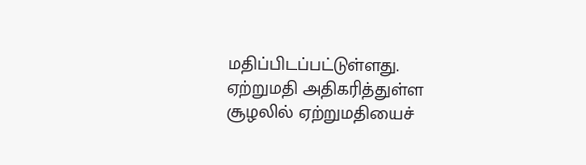மதிப்பிடப்பட்டுள்ளது. ஏற்றுமதி அதிகரித்துள்ள சூழலில் ஏற்றுமதியைச்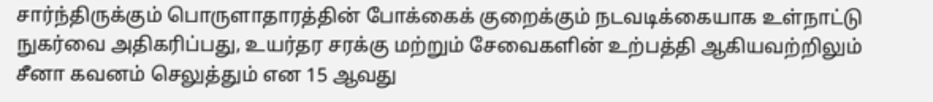சார்ந்திருக்கும் பொருளாதாரத்தின் போக்கைக் குறைக்கும் நடவடிக்கையாக உள்நாட்டு நுகர்வை அதிகரிப்பது, உயர்தர சரக்கு மற்றும் சேவைகளின் உற்பத்தி ஆகியவற்றிலும் சீனா கவனம் செலுத்தும் என 15 ஆவது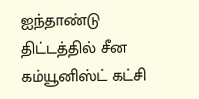ஐந்தாண்டு திட்டத்தில் சீன கம்யூனிஸ்ட் கட்சி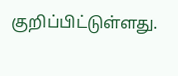குறிப்பிட்டுள்ளது.